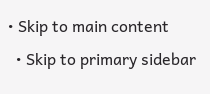• Skip to main content
  • Skip to primary sidebar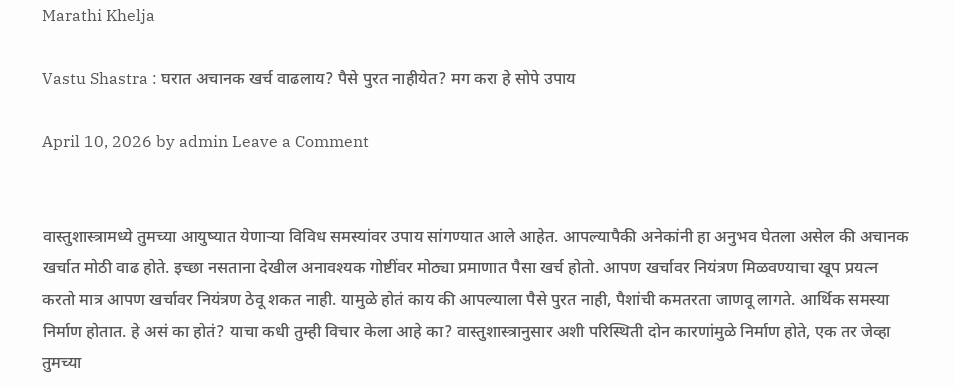Marathi Khelja

Vastu Shastra : घरात अचानक खर्च वाढलाय? पैसे पुरत नाहीयेत? मग करा हे सोपे उपाय

April 10, 2026 by admin Leave a Comment


वास्तुशास्त्रामध्ये तुमच्या आयुष्यात येणाऱ्या विविध समस्यांवर उपाय सांगण्यात आले आहेत. आपल्यापैकी अनेकांनी हा अनुभव घेतला असेल की अचानक खर्चात मोठी वाढ होते. इच्छा नसताना देखील अनावश्यक गोष्टींवर मोठ्या प्रमाणात पैसा खर्च होतो. आपण खर्चावर नियंत्रण मिळवण्याचा खूप प्रयत्न करतो मात्र आपण खर्चावर नियंत्रण ठेवू शकत नाही. यामुळे होतं काय की आपल्याला पैसे पुरत नाही, पैशांची कमतरता जाणवू लागते. आर्थिक समस्या निर्माण होतात. हे असं का होतं? याचा कधी तुम्ही विचार केला आहे का? वास्तुशास्त्रानुसार अशी परिस्थिती दोन कारणांमुळे निर्माण होते, एक तर जेव्हा तुमच्या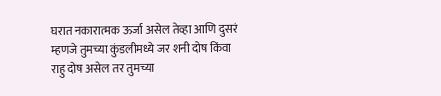घरात नकारात्मक ऊर्जा असेल तेव्हा आणि दुसरं म्हणजे तुमच्या कुंडलीमध्ये जर शनी दोष किंवा राहु दोष असेल तर तुमच्या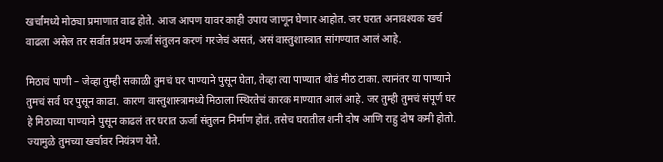खर्चांमध्ये मोठ्या प्रमाणात वाढ होते. आज आपण यावर काही उपाय जाणून घेणार आहोत. जर घरात अनावश्यक खर्च वाढला असेल तर सर्वात प्रथम ऊर्जा संतुलन करणं गरजेचं असतं, असं वास्तुशास्त्रात सांगण्यात आलं आहे.

मिठाचं पाणी – जेव्हा तुम्ही सकाळी तुमचं घर पाण्याने पुसून घेता, तेव्हा त्या पाण्यात थोडं मीठ टाका. त्यानंतर या पाण्याने तुमचं सर्व घर पुसून काढा. कारण वास्तुशास्त्रामध्ये मिठाला स्थिरतेचं कारक माण्यात आलं आहे. जर तुम्ही तुमचं संपूर्ण घर हे मिठाच्या पाण्याने पुसून काढलं तर घरात ऊर्जा संतुलन निर्माण होतं. तसेच घरातील शनी दोष आणि राहु दोष कमी होतो. ज्यामुळे तुमच्या खर्चावर नियंत्रण येते.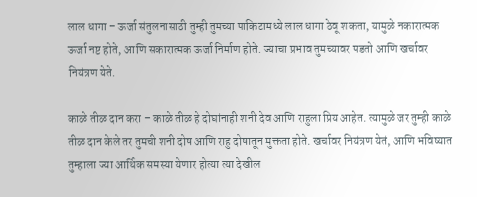लाल धागा – ऊर्जा संतुलनासाठी तुम्ही तुमच्या पाकिटामध्ये लाल धागा ठेवू शकता, यामुळे नकारात्मक ऊर्जा नष्ट होते, आणि सकारात्मक ऊर्जा निर्माण होते. ज्याचा प्रभाव तुमच्यावर पडतो आणि खर्चावर नियंत्रण येते.

काळे तीळ दान करा – काळे तीळ हे दोघांनाही शनी देव आणि राहुला प्रिय आहेत. त्यामुळे जर तुम्ही काळे तीळ दान केले तर तुमची शनी दोष आणि राहु दोषातून मुक्तता होते. खर्चावर नियंत्रण येतं, आणि भविष्यात तुम्हाला ज्या आर्थिक समस्या येणार होत्या त्या देखील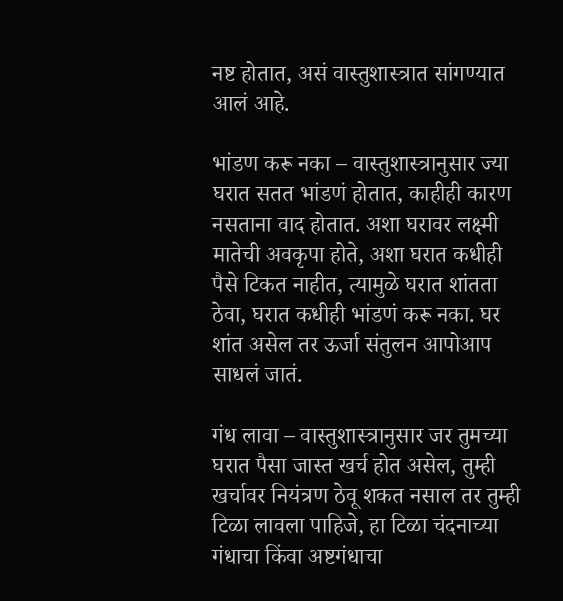नष्ट होतात, असं वास्तुशास्त्रात सांगण्यात आलं आहे.

भांडण करू नका – वास्तुशास्त्रानुसार ज्या घरात सतत भांडणं होतात, काहीही कारण नसताना वाद होतात. अशा घरावर लक्ष्मी मातेची अवकृपा होते, अशा घरात कधीही पैसे टिकत नाहीत, त्यामुळे घरात शांतता ठेवा, घरात कधीही भांडणं करू नका. घर शांत असेल तर ऊर्जा संतुलन आपोआप साधलं जातं.

गंध लावा – वास्तुशास्त्रानुसार जर तुमच्या घरात पैसा जास्त खर्च होत असेल, तुम्ही खर्चावर नियंत्रण ठेवू शकत नसाल तर तुम्ही टिळा लावला पाहिजे, हा टिळा चंदनाच्या गंधाचा किंवा अष्टगंधाचा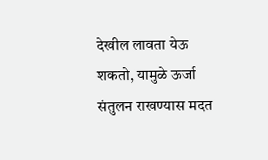देखील लावता येऊ शकतो, यामुळे ऊर्जा संतुलन राखण्यास मदत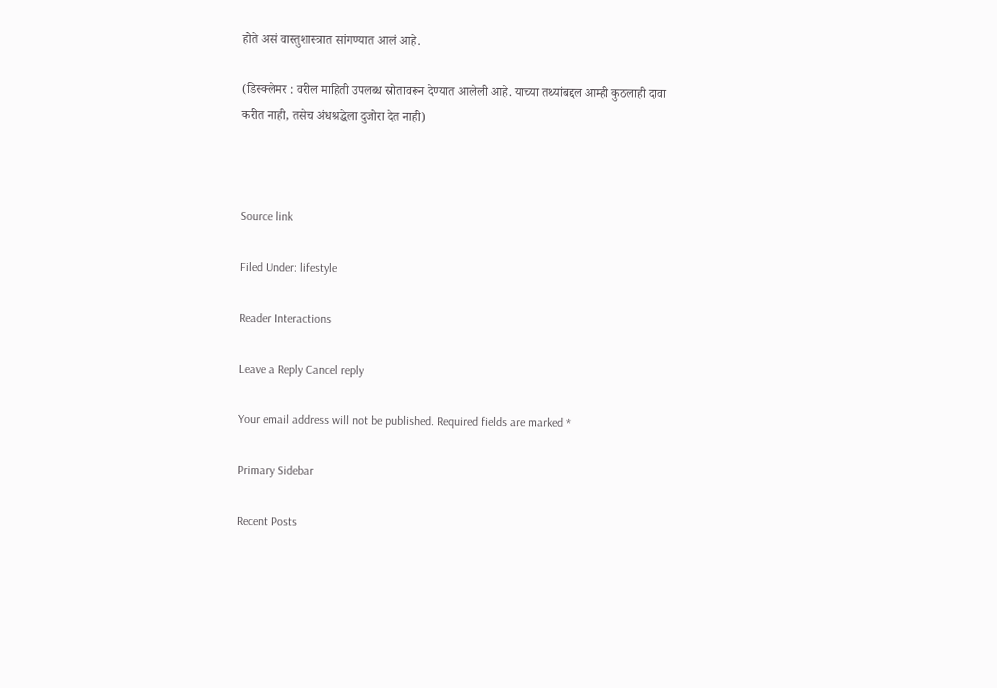होते असं वास्तुशास्त्रात सांगण्यात आलं आहे.

(डिस्क्लेमर : वरील माहिती उपलब्ध स्रोतावरून देण्यात आलेली आहे. याच्या तथ्यांबद्दल आम्ही कुठलाही दावा करीत नाही, तसेच अंधश्रद्धेला दुजोरा देत नाही)



Source link

Filed Under: lifestyle

Reader Interactions

Leave a Reply Cancel reply

Your email address will not be published. Required fields are marked *

Primary Sidebar

Recent Posts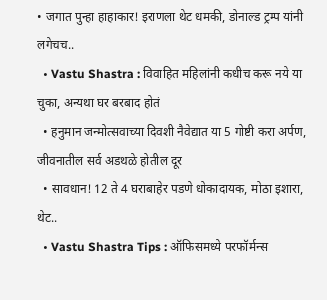• जगात पुन्हा हाहाकार! इराणला थेट धमकी, डोनाल्ड ट्रम्प यांनी लगेचच..
  • Vastu Shastra : विवाहित महिलांनी कधीच करू नये या चुका, अन्यथा घर बरबाद होतं
  • हनुमान जन्मोत्सवाच्या दिवशी नैवेद्यात या 5 गोष्टी करा अर्पण, जीवनातील सर्व अडथळे होतील दूर
  • सावधान! 12 ते 4 घराबाहेर पडणे धोकादायक, मोठा इशारा, थेट..
  • Vastu Shastra Tips : ऑफिसमध्ये परफॉर्मन्स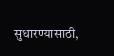सुधारण्यासाठी,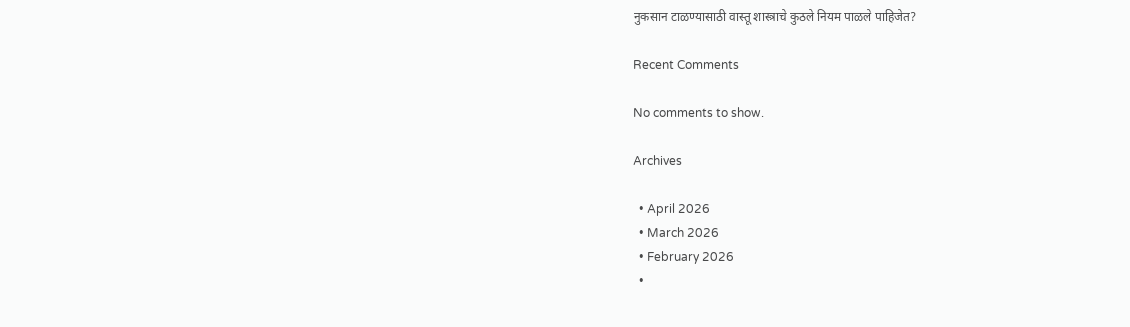नुकसान टाळण्यासाठी वास्तू शास्त्राचे कुठले नियम पाळले पाहिजेत?

Recent Comments

No comments to show.

Archives

  • April 2026
  • March 2026
  • February 2026
  •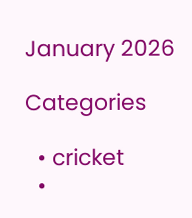January 2026

Categories

  • cricket
  •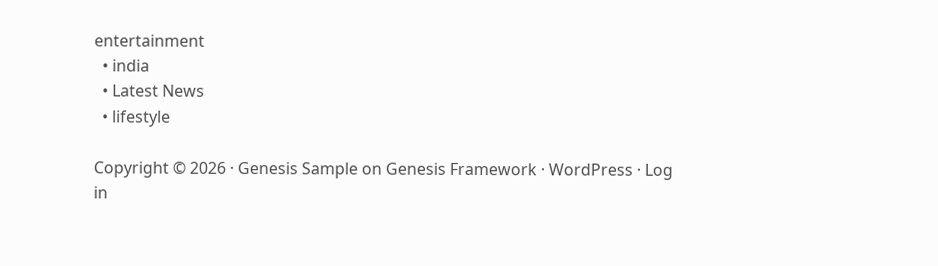entertainment
  • india
  • Latest News
  • lifestyle

Copyright © 2026 · Genesis Sample on Genesis Framework · WordPress · Log in